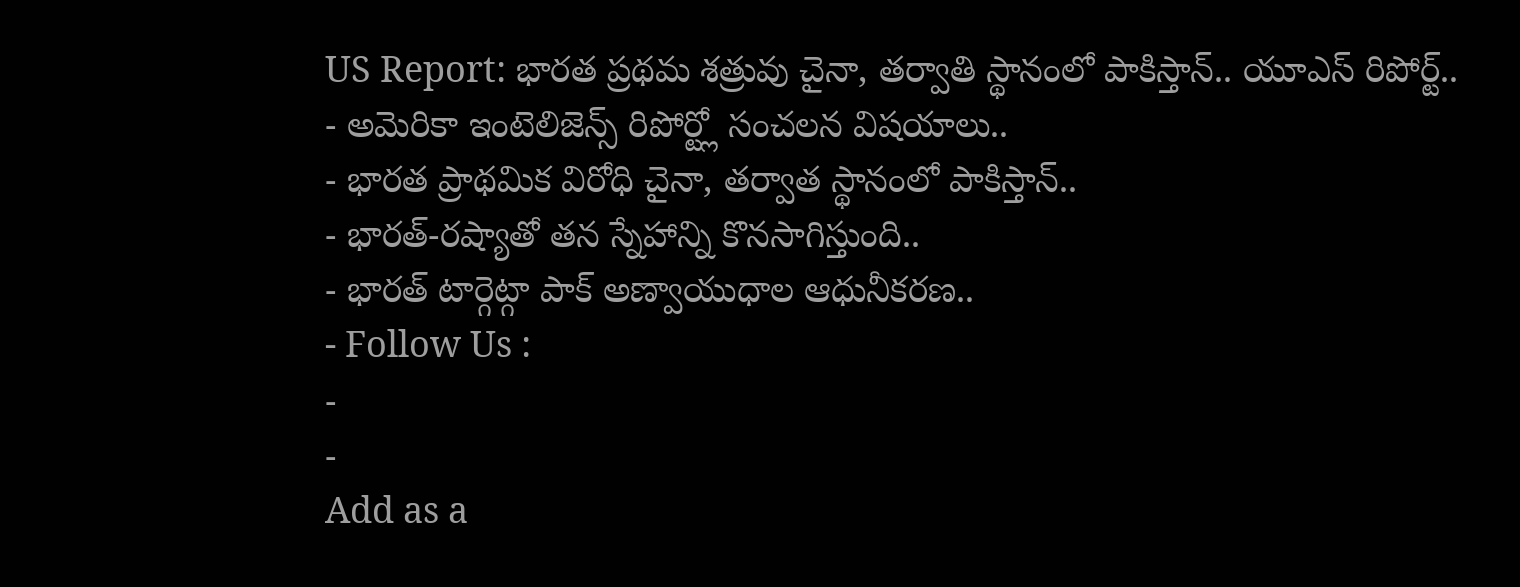US Report: భారత ప్రథమ శత్రువు చైనా, తర్వాతి స్థానంలో పాకిస్తాన్.. యూఎస్ రిపోర్ట్..
- అమెరికా ఇంటెలిజెన్స్ రిపోర్ట్లో సంచలన విషయాలు..
- భారత ప్రాథమిక విరోధి చైనా, తర్వాత స్థానంలో పాకిస్తాన్..
- భారత్-రష్యాతో తన స్నేహాన్ని కొనసాగిస్తుంది..
- భారత్ టార్గెట్గా పాక్ అణ్వాయుధాల ఆధునీకరణ..
- Follow Us :
-
-
Add as a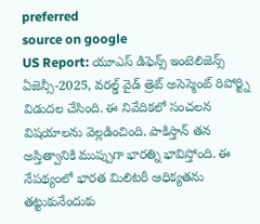preferred
source on google
US Report: యూఎస్ డిఫెన్స్ ఇంటెలిజెన్స్ ఏజెన్సీ-2025, వరల్డ్ వైడ్ త్రెట్ అసెస్మెంట్ రిపోర్ట్ని విడుదల చేసింది. ఈ నివేదికలో సంచలన విషయాలను వెల్లడించింది. పాకిస్తాన్ తన అస్తిత్వానికి ముప్పుగా భారత్ని భావిస్తోంది. ఈ నేపథ్యంలో భారత మిలిటరీ ఆధిక్యతను తట్టుకునేందుకు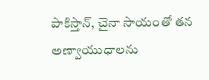పాకిస్తాన్, చైనా సాయంతో తన అణ్వాయుధాలను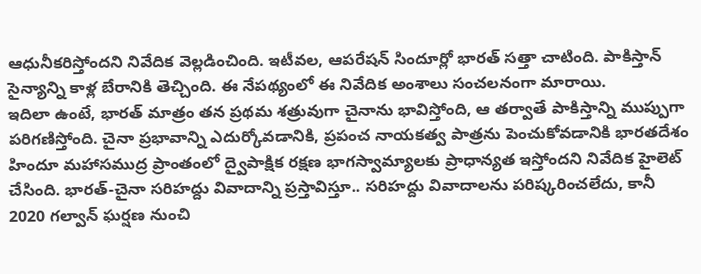ఆధునీకరిస్తోందని నివేదిక వెల్లడించింది. ఇటీవల, ఆపరేషన్ సిందూర్లో భారత్ సత్తా చాటింది. పాకిస్తాన్ సైన్యాన్ని కాళ్ల బేరానికి తెచ్చింది. ఈ నేపథ్యంలో ఈ నివేదిక అంశాలు సంచలనంగా మారాయి.
ఇదిలా ఉంటే, భారత్ మాత్రం తన ప్రథమ శత్రువుగా చైనాను భావిస్తోంది, ఆ తర్వాతే పాకిస్తాన్ని ముప్పుగా పరిగణిస్తోంది. చైనా ప్రభావాన్ని ఎదుర్కోవడానికి, ప్రపంచ నాయకత్వ పాత్రను పెంచుకోవడానికి భారతదేశం హిందూ మహాసముద్ర ప్రాంతంలో ద్వైపాక్షిక రక్షణ భాగస్వామ్యాలకు ప్రాధాన్యత ఇస్తోందని నివేదిక హైలెట్ చేసింది. భారత్-చైనా సరిహద్దు వివాదాన్ని ప్రస్తావిస్తూ.. సరిహద్దు వివాదాలను పరిష్కరించలేదు, కానీ 2020 గల్వాన్ ఘర్షణ నుంచి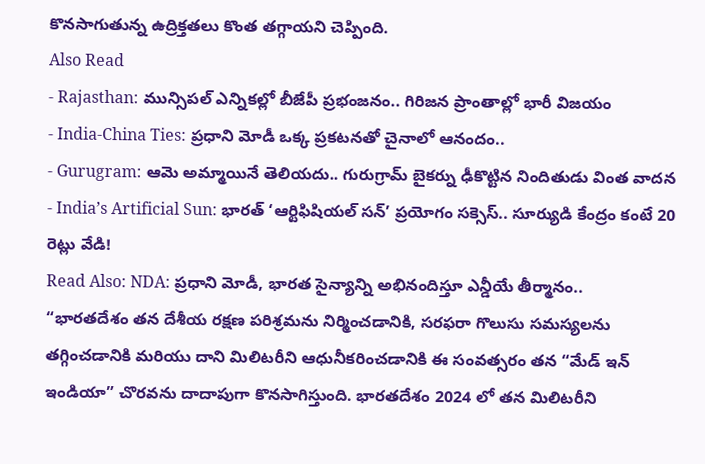కొనసాగుతున్న ఉద్రిక్తతలు కొంత తగ్గాయని చెప్పింది.
Also Read
- Rajasthan: మున్సిపల్ ఎన్నికల్లో బీజేపీ ప్రభంజనం.. గిరిజన ప్రాంతాల్లో భారీ విజయం
- India-China Ties: ప్రధాని మోడీ ఒక్క ప్రకటనతో చైనాలో ఆనందం..
- Gurugram: ఆమె అమ్మాయినే తెలియదు.. గురుగ్రామ్ బైకర్ను ఢీకొట్టిన నిందితుడు వింత వాదన
- India’s Artificial Sun: భారత్ ‘ఆర్టిఫిషియల్ సన్’ ప్రయోగం సక్సెస్.. సూర్యుడి కేంద్రం కంటే 20 రెట్లు వేడి!
Read Also: NDA: ప్రధాని మోడీ, భారత సైన్యాన్ని అభినందిస్తూ ఎన్డీయే తీర్మానం..
“భారతదేశం తన దేశీయ రక్షణ పరిశ్రమను నిర్మించడానికి, సరఫరా గొలుసు సమస్యలను తగ్గించడానికి మరియు దాని మిలిటరీని ఆధునీకరించడానికి ఈ సంవత్సరం తన “మేడ్ ఇన్ ఇండియా” చొరవను దాదాపుగా కొనసాగిస్తుంది. భారతదేశం 2024 లో తన మిలిటరీని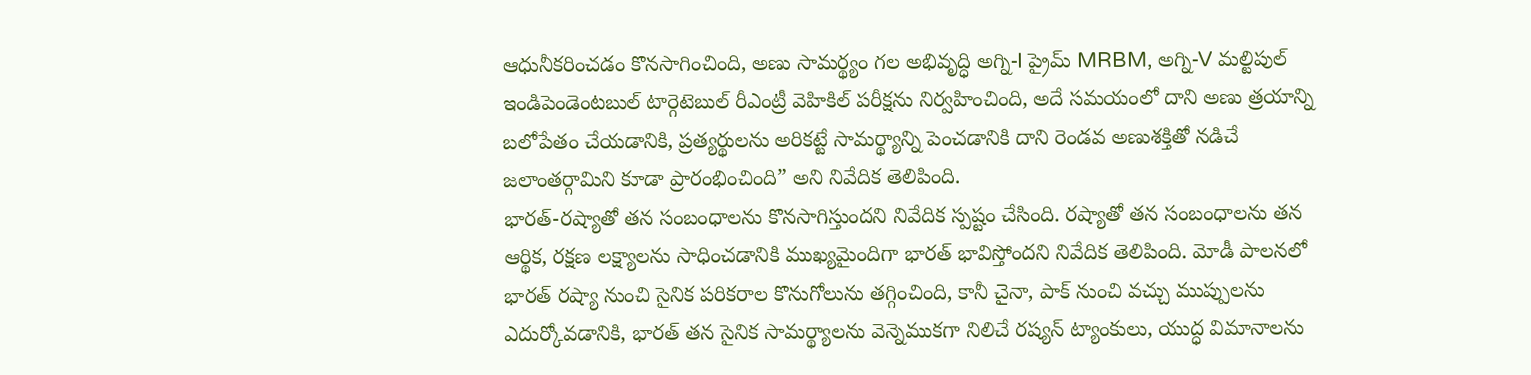ఆధునీకరించడం కొనసాగించింది, అణు సామర్థ్యం గల అభివృద్ధి అగ్ని-I ప్రైమ్ MRBM, అగ్ని-V మల్టిపుల్ ఇండిపెండెంటబుల్ టార్గెటెబుల్ రీఎంట్రీ వెహికిల్ పరీక్షను నిర్వహించింది, అదే సమయంలో దాని అణు త్రయాన్ని బలోపేతం చేయడానికి, ప్రత్యర్థులను అరికట్టే సామర్థ్యాన్ని పెంచడానికి దాని రెండవ అణుశక్తితో నడిచే జలాంతర్గామిని కూడా ప్రారంభించింది” అని నివేదిక తెలిపింది.
భారత్-రష్యాతో తన సంబంధాలను కొనసాగిస్తుందని నివేదిక స్పష్టం చేసింది. రష్యాతో తన సంబంధాలను తన ఆర్థిక, రక్షణ లక్ష్యాలను సాధించడానికి ముఖ్యమైందిగా భారత్ భావిస్తోందని నివేదిక తెలిపింది. మోడీ పాలనలో భారత్ రష్యా నుంచి సైనిక పరికరాల కొనుగోలును తగ్గించింది, కానీ చైనా, పాక్ నుంచి వచ్చు ముప్పులను ఎదుర్కోవడానికి, భారత్ తన సైనిక సామర్థ్యాలను వెన్నెముకగా నిలిచే రష్యన్ ట్యాంకులు, యుద్ధ విమానాలను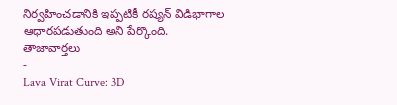నిర్వహించడానికి ఇప్పటికీ రష్యన్ విడిభాగాల ఆధారపడుతుంది అని పేర్కొంది.
తాజావార్తలు
-
Lava Virat Curve: 3D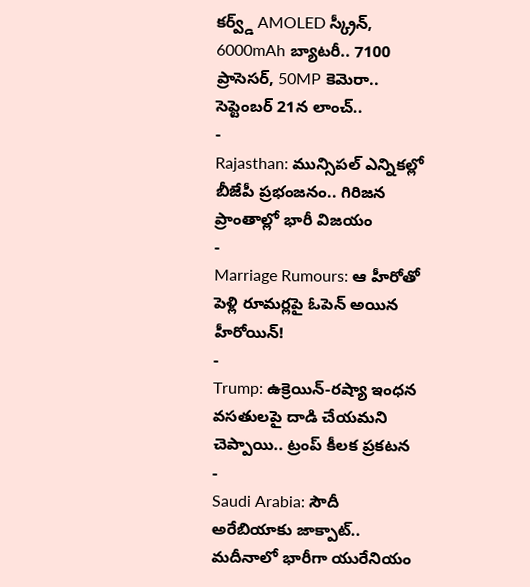కర్వ్డ్ AMOLED స్క్రీన్, 6000mAh బ్యాటరీ.. 7100 ప్రాసెసర్, 50MP కెమెరా.. సెప్టెంబర్ 21న లాంచ్..
-
Rajasthan: మున్సిపల్ ఎన్నికల్లో బీజేపీ ప్రభంజనం.. గిరిజన ప్రాంతాల్లో భారీ విజయం
-
Marriage Rumours: ఆ హీరోతో పెళ్లి రూమర్లపై ఓపెన్ అయిన హీరోయిన్!
-
Trump: ఉక్రెయిన్-రష్యా ఇంధన వసతులపై దాడి చేయమని చెప్పాయి.. ట్రంప్ కీలక ప్రకటన
-
Saudi Arabia: సౌదీ అరేబియాకు జాక్పాట్.. మదీనాలో భారీగా యురేనియం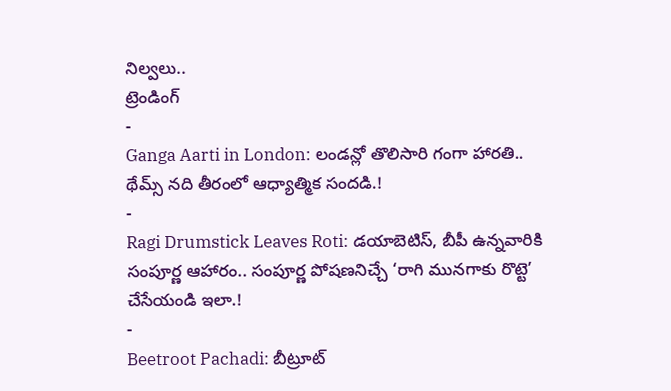నిల్వలు..
ట్రెండింగ్
-
Ganga Aarti in London: లండన్లో తొలిసారి గంగా హారతి.. థేమ్స్ నది తీరంలో ఆధ్యాత్మిక సందడి.!
-
Ragi Drumstick Leaves Roti: డయాబెటిస్, బీపీ ఉన్నవారికి సంపూర్ణ ఆహారం.. సంపూర్ణ పోషణనిచ్చే ‘రాగి మునగాకు రొట్టె’ చేసేయండి ఇలా.!
-
Beetroot Pachadi: బీట్రూట్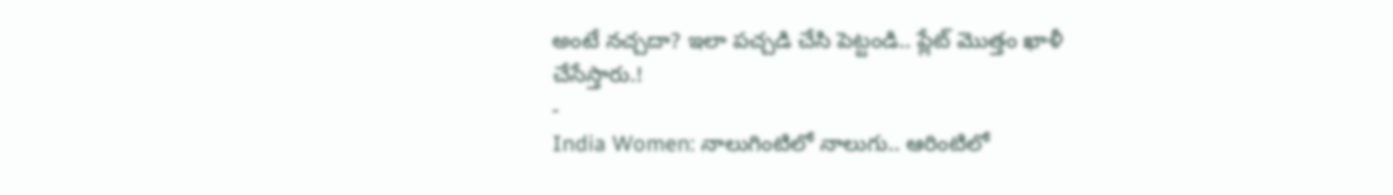అంటే నచ్చదా? ఇలా పచ్చడి చేసి పెట్టండి.. ప్లేట్ మొత్తం ఖాళీ చేసేస్తారు.!
-
India Women: నాలుగింటిలో నాలుగు.. ఆరింటిలో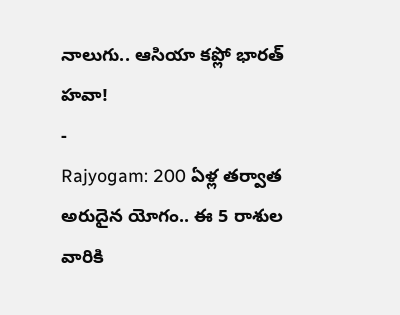నాలుగు.. ఆసియా కప్లో భారత్ హవా!
-
Rajyogam: 200 ఏళ్ల తర్వాత అరుదైన యోగం.. ఈ 5 రాశుల వారికి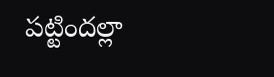పట్టిందల్లా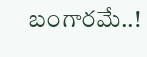బంగారమే..!